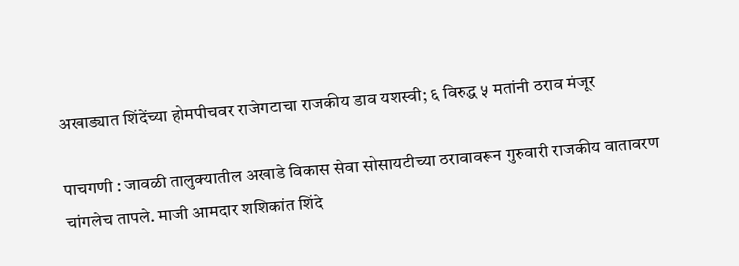अखाड्यात शिंदेंच्या होमपीचवर राजेगटाचा राजकीय डाव यशस्वी; ६ विरुद्ध ५ मतांनी ठराव मंजूर

पाचगणी : जावळी तालुक्यातील अखाडे विकास सेवा सोसायटीच्या ठरावावरून गुरुवारी राजकीय वातावरण चांगलेच तापले. माजी आमदार शशिकांत शिंदे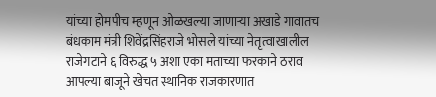यांच्या होमपीच म्हणून ओळखल्या जाणाऱ्या अखाडे गावातच बंधकाम मंत्री शिवेंद्रसिंहराजे भोसले यांच्या नेतृत्वाखालील राजेगटाने ६ विरुद्ध ५ अशा एका मताच्या फरकाने ठराव आपल्या बाजूने खेचत स्थानिक राजकारणात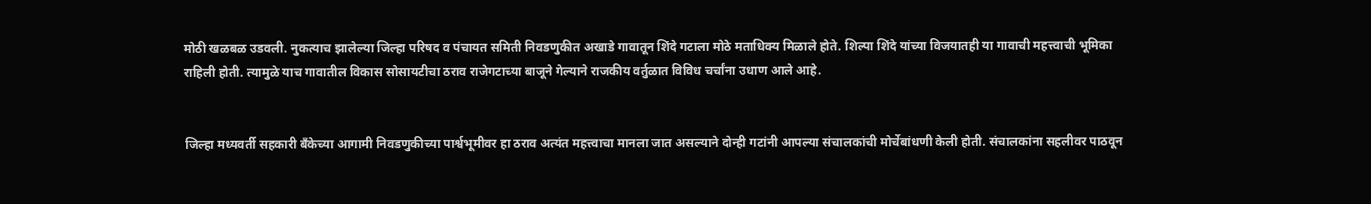मोठी खळबळ उडवली. नुकत्याच झालेल्या जिल्हा परिषद व पंचायत समिती निवडणुकीत अखाडे गावातून शिंदे गटाला मोठे मताधिक्य मिळाले होते. शिल्पा शिंदे यांच्या विजयातही या गावाची महत्त्वाची भूमिका राहिली होती. त्यामुळे याच गावातील विकास सोसायटीचा ठराव राजेगटाच्या बाजूने गेल्याने राजकीय वर्तुळात विविध चर्चांना उधाण आले आहे.


जिल्हा मध्यवर्ती सहकारी बँकेच्या आगामी निवडणुकीच्या पार्श्वभूमीवर हा ठराव अत्यंत महत्त्वाचा मानला जात असल्याने दोन्ही गटांनी आपल्या संचालकांची मोर्चेबांधणी केली होती. संचालकांना सहलीवर पाठवून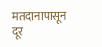मतदानापासून दूर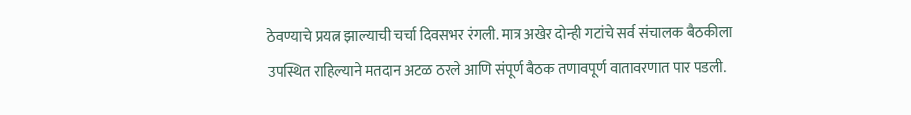ठेवण्याचे प्रयत्न झाल्याची चर्चा दिवसभर रंगली. मात्र अखेर दोन्ही गटांचे सर्व संचालक बैठकीला उपस्थित राहिल्याने मतदान अटळ ठरले आणि संपूर्ण बैठक तणावपूर्ण वातावरणात पार पडली.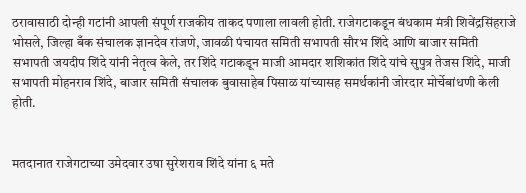ठरावासाठी दोन्ही गटांनी आपली संपूर्ण राजकीय ताकद पणाला लावली होती. राजेगटाकडून बंधकाम मंत्री शिवेंद्रसिंहराजे भोसले, जिल्हा बँक संचालक ज्ञानदेव रांजणे, जावळी पंचायत समिती सभापती सौरभ शिंदे आणि बाजार समिती सभापती जयदीप शिंदे यांनी नेतृत्व केले, तर शिंदे गटाकडून माजी आमदार शशिकांत शिंदे यांचे सुपुत्र तेजस शिंदे, माजी सभापती मोहनराव शिंदे, बाजार समिती संचालक बुवासाहेब पिसाळ यांच्यासह समर्थकांनी जोरदार मोर्चेबांधणी केली होती.


मतदानात राजेगटाच्या उमेदवार उषा सुरेशराव शिंदे यांना ६ मते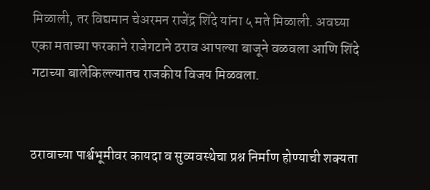मिळाली, तर विद्यमान चेअरमन राजेंद्र शिंदे यांना ५ मते मिळाली. अवघ्या एका मताच्या फरकाने राजेगटाने ठराव आपल्या बाजूने वळवला आणि शिंदे गटाच्या बालेकिल्ल्यातच राजकीय विजय मिळवला.


ठरावाच्या पार्श्वभूमीवर कायदा व सुव्यवस्थेचा प्रश्न निर्माण होण्याची शक्यता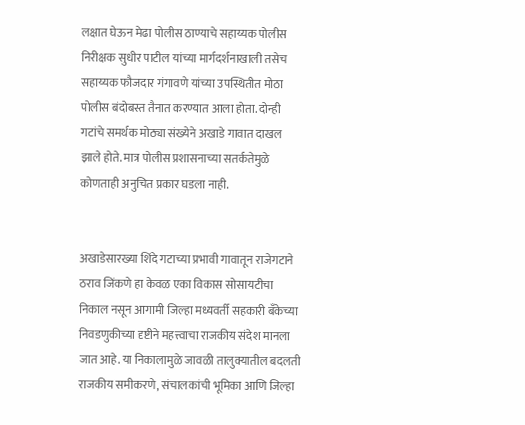लक्षात घेऊन मेढा पोलीस ठाण्याचे सहाय्यक पोलीस निरीक्षक सुधीर पाटील यांच्या मार्गदर्शनाखाली तसेच सहाय्यक फौजदार गंगावणे यांच्या उपस्थितीत मोठा पोलीस बंदोबस्त तैनात करण्यात आला होता. दोन्ही गटांचे समर्थक मोठ्या संख्येने अखाडे गावात दाखल झाले होते. मात्र पोलीस प्रशासनाच्या सतर्कतेमुळे कोणताही अनुचित प्रकार घडला नाही.


अखाडेसारख्या शिंदे गटाच्या प्रभावी गावातून राजेगटाने ठराव जिंकणे हा केवळ एका विकास सोसायटीचा निकाल नसून आगामी जिल्हा मध्यवर्ती सहकारी बँकेच्या निवडणुकीच्या दृष्टीने महत्त्वाचा राजकीय संदेश मानला जात आहे. या निकालामुळे जावळी तालुक्यातील बदलती राजकीय समीकरणे, संचालकांची भूमिका आणि जिल्हा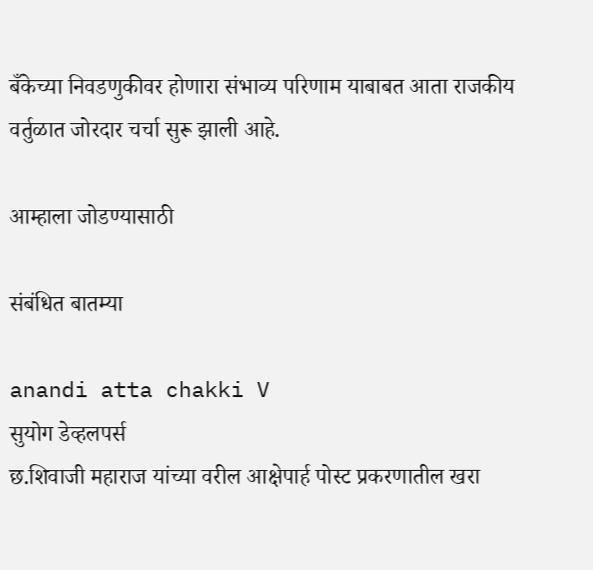बँकेच्या निवडणुकीवर होणारा संभाव्य परिणाम याबाबत आता राजकीय वर्तुळात जोरदार चर्चा सुरू झाली आहे.

आम्हाला जोडण्यासाठी

संबंधित बातम्या

anandi atta chakki V
सुयोग डेव्हलपर्स
छ.शिवाजी महाराज यांच्या वरील आक्षेपार्ह पोस्ट प्रकरणातील खरा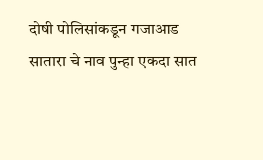दोषी पोलिसांकडून गजाआड
सातारा चे नाव पुन्हा एकदा सात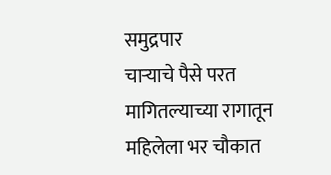समुद्रपार
चाऱ्याचे पैसे परत मागितल्याच्या रागातून महिलेला भर चौकात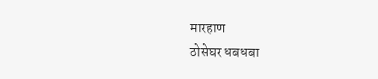मारहाण
ठोसेघर धबधबा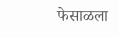फेसाळला